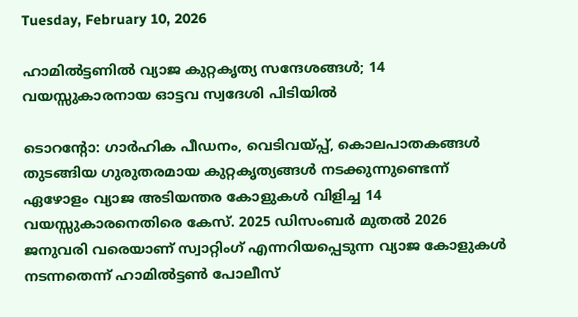Tuesday, February 10, 2026

ഹാമിൽട്ടണിൽ വ്യാജ കുറ്റകൃത്യ സന്ദേശങ്ങൾ; 14 വയസ്സുകാരനായ ഓട്ടവ സ്വദേശി പിടിയിൽ

ടൊറൻ്റോ: ഗാർഹിക പീഡനം, വെടിവയ്പ്പ്, കൊലപാതകങ്ങൾ തുടങ്ങിയ ഗുരുതരമായ കുറ്റകൃത്യങ്ങൾ നടക്കുന്നുണ്ടെന്ന് ഏഴോളം വ്യാജ അടിയന്തര കോളുകൾ വിളിച്ച 14 വയസ്സുകാരനെതിരെ കേസ്‌. 2025 ഡിസംബർ മുതൽ 2026 ജനുവരി വരെയാണ് സ്വാറ്റിംഗ് എന്നറിയപ്പെടുന്ന വ്യാജ കോളുകൾ നടന്നതെന്ന് ഹാമിൽട്ടൺ പോലീസ്‌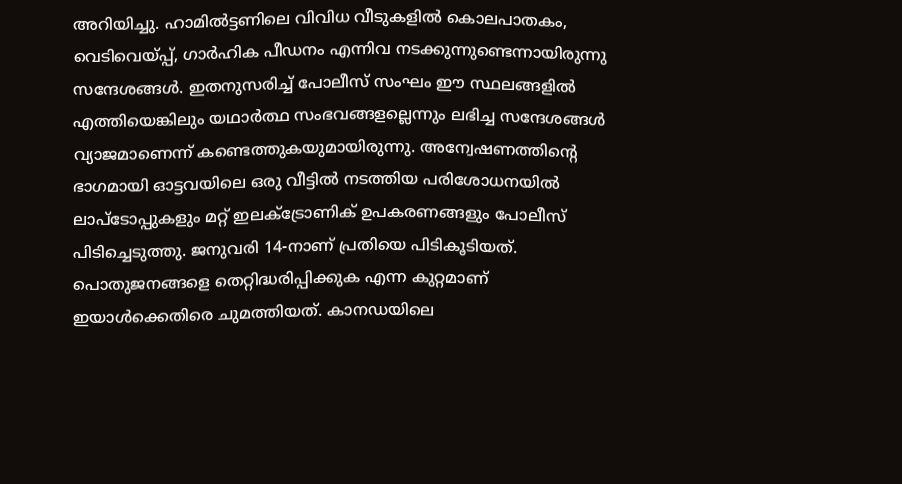അറിയിച്ചു. ഹാമിൽട്ടണിലെ വിവിധ വീടുകളിൽ കൊലപാതകം, വെടിവെയ്പ്പ്, ഗാർഹിക പീഡനം എന്നിവ നടക്കുന്നുണ്ടെന്നായിരുന്നു സന്ദേശങ്ങൾ. ഇതനുസരിച്ച് പോലീസ് സംഘം ഈ സ്ഥലങ്ങളിൽ എത്തിയെങ്കിലും യഥാർത്ഥ സംഭവങ്ങളല്ലെന്നും ലഭിച്ച സന്ദേശങ്ങൾ വ്യാജമാണെന്ന് കണ്ടെത്തുകയുമായിരുന്നു. അന്വേഷണത്തിന്റെ ഭാഗമായി ഓട്ടവയിലെ ഒരു വീട്ടിൽ നടത്തിയ പരിശോധനയിൽ ലാപ്ടോപ്പുകളും മറ്റ് ഇലക്ട്രോണിക് ഉപകരണങ്ങളും പോലീസ് പിടിച്ചെടുത്തു. ജനുവരി 14-നാണ് പ്രതിയെ പിടികൂടിയത്. പൊതുജനങ്ങളെ തെറ്റിദ്ധരിപ്പിക്കുക എന്ന കുറ്റമാണ് ഇയാൾക്കെതിരെ ചുമത്തിയത്‌. കാനഡയിലെ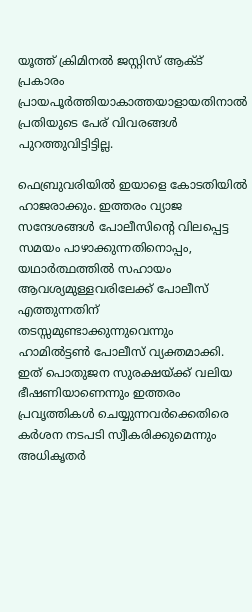യൂത്ത് ക്രിമിനൽ ജസ്റ്റിസ് ആക്ട് പ്രകാരം പ്രായപൂർത്തിയാകാത്തയാളായതിനാൽ പ്രതിയുടെ പേര് വിവരങ്ങൾ പുറത്തുവിട്ടിട്ടില്ല.

ഫെബ്രുവരിയിൽ ഇയാളെ കോടതിയിൽ ഹാജരാക്കും. ഇത്തരം വ്യാജ സന്ദേശങ്ങൾ പോലീസിന്റെ വിലപ്പെട്ട സമയം പാഴാക്കുന്നതിനൊപ്പം, യഥാർത്ഥത്തിൽ സഹായം ആവശ്യമുള്ളവരിലേക്ക് പോലീസ് എത്തുന്നതിന് തടസ്സമുണ്ടാക്കുന്നുവെന്നും ഹാമിൽട്ടൺ പോലീസ് വ്യക്തമാക്കി. ഇത് പൊതുജന സുരക്ഷയ്ക്ക് വലിയ ഭീഷണിയാണെന്നും ഇത്തരം പ്രവൃത്തികൾ ചെയ്യുന്നവർക്കെതിരെ കർശന നടപടി സ്വീകരിക്കുമെന്നും അധികൃതർ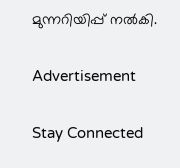മുന്നറിയിപ്പ് നൽകി.

Advertisement

Stay Connected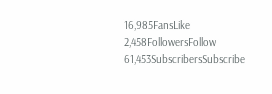16,985FansLike
2,458FollowersFollow
61,453SubscribersSubscribe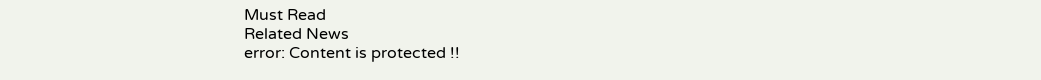Must Read
Related News
error: Content is protected !!